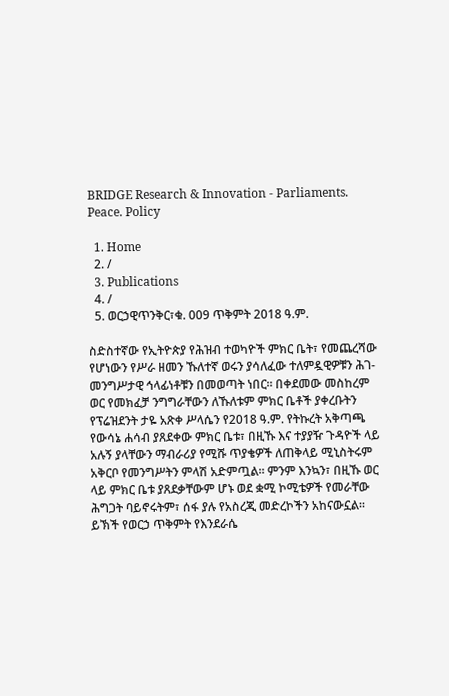BRIDGE Research & Innovation - Parliaments. Peace. Policy

  1. Home
  2. /
  3. Publications
  4. /
  5. ወርኃዊጥንቅር፣ቁ. 009 ጥቅምት 2018 ዓ.ም.

ስድስተኛው የኢትዮጵያ የሕዝብ ተወካዮች ምክር ቤት፣ የመጨረሻው የሆነውን የሥራ ዘመን ኹለተኛ ወሩን ያሳለፈው ተለምዷዊዎቹን ሕገ-መንግሥታዊ ኅላፊነቶቹን በመወጣት ነበር። በቀደመው መስከረም ወር የመክፈቻ ንግግራቸውን ለኹለቱም ምክር ቤቶች ያቀረቡትን የፕሬዝደንት ታዬ አጽቀ ሥላሴን የ2018 ዓ.ም. የትኩረት አቅጣጫ የውሳኔ ሐሳብ ያጸደቀው ምክር ቤቱ፣ በዚኹ እና ተያያዥ ጉዳዮች ላይ አሉኝ ያላቸውን ማብራሪያ የሚሹ ጥያቄዎች ለጠቅላይ ሚኒስትሩም አቅርቦ የመንግሥትን ምላሽ አድምጧል። ምንም እንኳን፣ በዚኹ ወር ላይ ምክር ቤቱ ያጸደቃቸውም ሆኑ ወደ ቋሚ ኮሚቴዎች የመራቸው ሕግጋት ባይኖሩትም፣ ሰፋ ያሉ የአስረጂ መድረኮችን አከናውኗል። ይኽች የወርኃ ጥቅምት የእንደራሴ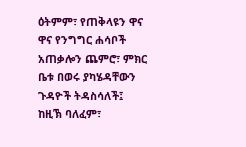ዕትምም፣ የጠቅላዩን ዋና ዋና የንግግር ሐሳቦች አጠቃሎን ጨምሮ፣ ምክር ቤቱ በወሩ ያካሄዳቸውን ጉዳዮች ትዳስሳለች፤ ከዚኽ ባለፈም፣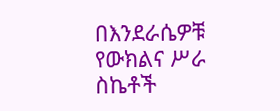በእንደራሴዎቹ የውክልና ሥራ ስኬቶች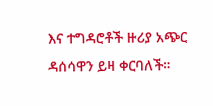እና ተግዳሮቶች ዙሪያ አጭር ዳሰሳዋን ይዛ ቀርባለች።